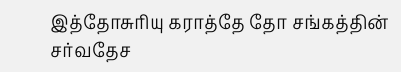இத்தோசுரியு கராத்தே தோ சங்கத்தின் சர்வதேச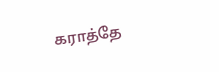கராத்தே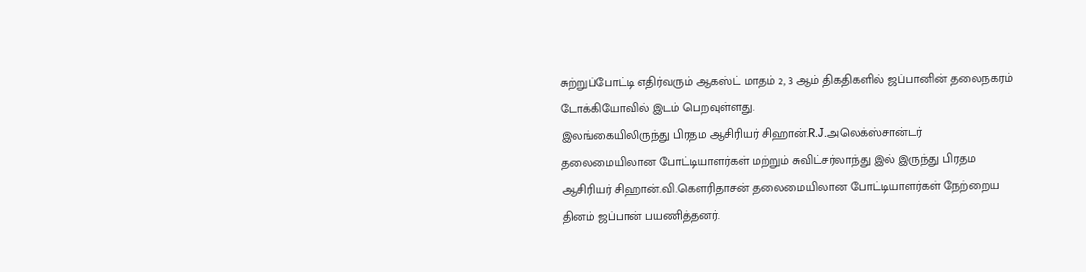சுற்றுப்போட்டி எதிர்வரும் ஆகஸ்ட் மாதம் 2, 3 ஆம் திகதிகளில் ஜப்பானின் தலைநகரம் டோக்கியோவில் இடம் பெறவுள்ளது.
இலங்கையிலிருந்து பிரதம ஆசிரியர் சிஹான்.R.J.அலெக்ஸ்சான்டர் தலைமையிலான போட்டியாளர்கள் மற்றும் சுவிட்சர்லாந்து இல் இருந்து பிரதம ஆசிரியர் சிஹான்.வி.கெளரிதாசன் தலைமையிலான போட்டியாளர்கள் நேற்றைய தினம் ஜப்பான் பயணித்தனர்.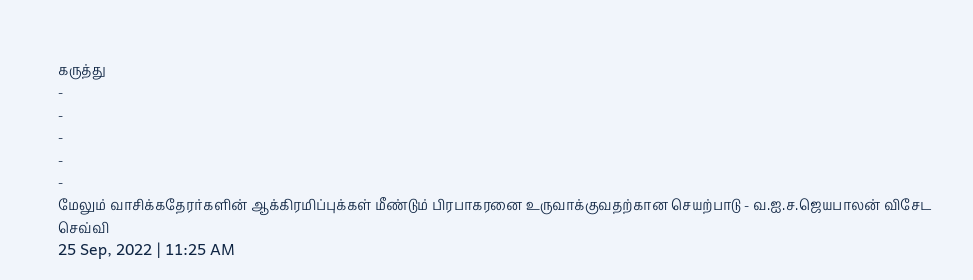கருத்து
-
-
-
-
-
மேலும் வாசிக்கதேரர்களின் ஆக்கிரமிப்புக்கள் மீண்டும் பிரபாகரனை உருவாக்குவதற்கான செயற்பாடு - வ.ஐ.ச.ஜெயபாலன் விசேட செவ்வி
25 Sep, 2022 | 11:25 AM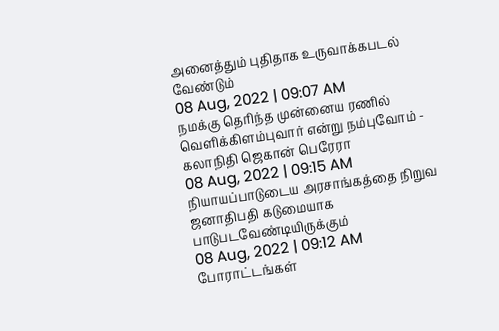அனைத்தும் புதிதாக உருவாக்கபடல் வேண்டும்
08 Aug, 2022 | 09:07 AM
நமக்கு தெரிந்த முன்னைய ரணில் வெளிக்கிளம்புவார் என்று நம்புவோம் - கலாநிதி ஜெகான் பெரேரா
08 Aug, 2022 | 09:15 AM
நியாயப்பாடுடைய அரசாங்கத்தை நிறுவ ஜனாதிபதி கடுமையாக பாடுபடவேண்டியிருக்கும்
08 Aug, 2022 | 09:12 AM
போராட்டங்கள்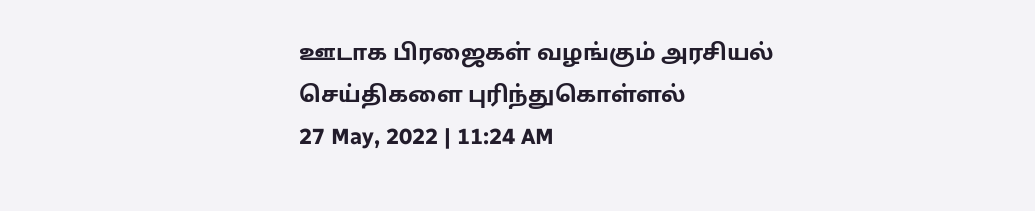ஊடாக பிரஜைகள் வழங்கும் அரசியல் செய்திகளை புரிந்துகொள்ளல்
27 May, 2022 | 11:24 AM